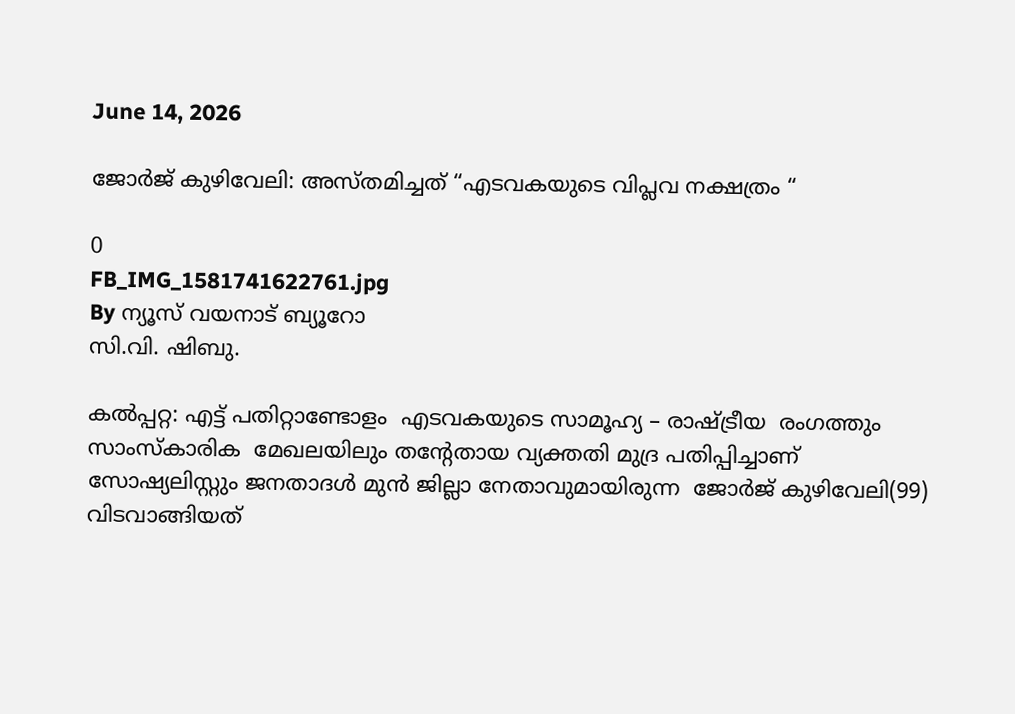June 14, 2026

ജോർജ് കുഴിവേലി: അസ്തമിച്ചത് “എടവകയുടെ വിപ്ലവ നക്ഷത്രം “

0
FB_IMG_1581741622761.jpg
By ന്യൂസ് വയനാട് ബ്യൂറോ
സി.വി. ഷിബു.

കൽപ്പറ്റ: എട്ട് പതിറ്റാണ്ടോളം  എടവകയുടെ സാമൂഹ്യ – രാഷ്ട്രീയ  രംഗത്തും  സാംസ്കാരിക  മേഖലയിലും തന്റേതായ വ്യക്തതി മുദ്ര പതിപ്പിച്ചാണ്
സോഷ്യലിസ്റ്റും ജനതാദൾ മുൻ ജില്ലാ നേതാവുമായിരുന്ന  ജോർജ് കുഴിവേലി(99) വിടവാങ്ങിയത്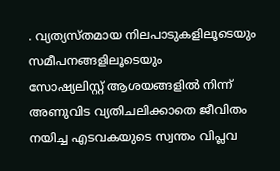. വ്യത്യസ്തമായ നിലപാടുകളിലൂടെയും സമീപനങ്ങളിലൂടെയും
സോഷ്യലിസ്റ്റ് ആശയങ്ങളിൽ നിന്ന്  അണുവിട വ്യതിചലിക്കാതെ ജീവിതം നയിച്ച എടവകയുടെ സ്വന്തം വിപ്ലവ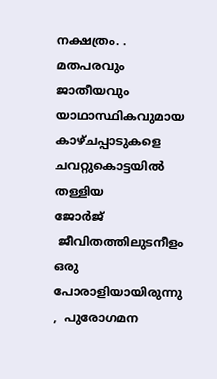നക്ഷത്രം. .  മതപരവും ജാതീയവും യാഥാസ്ഥികവുമായ  കാഴ്ചപ്പാടുകളെ ചവറ്റുകൊട്ടയിൽ തള്ളിയ
ജോർജ്
 ജീവിതത്തിലുടനീളം ഒരു പോരാളിയായിരുന്നു ,  പുരോഗമന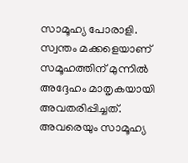സാമൂഹ്യ പോരാളി.  സ്വന്തം മക്കളെയാണ് സമൂഹത്തിന് മുന്നിൽ അദ്ദേഹം മാതൃകയായി അവതരിപ്പിച്ചത്. അവരെയും സാമൂഹ്യ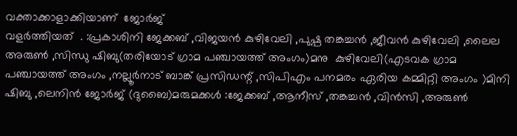വക്താക്കാളാക്കിയാണ്  ജോർജ്
വളർത്തിയത്  . :പ്രകാശിനി ജേക്കബ് ,വിജയൻ കുഴിവേലി ,പുഷ്പ തങ്കച്ചൻ ,ജീവൻ കുഴിവേലി ,ലൈല അരുൺ ,സിന്ധു ഷിബു(തരിയോട്‌ ഗ്രാമ പഞ്ചായത്ത് അംഗം)മനു  കുഴിവേലി(എടവക ഗ്രാമ പഞ്ചായത്ത് അംഗം ,നല്ലൂർനാട് ബാങ്ക് പ്രസിഡന്റ് ,സിപിഎം പനമരം ഏരിയ കമ്മിറ്റി അംഗം )മിനി ഷിബു ,ലെനിൻ ജോർജ് (ദുബൈ)മരുമക്കൾ :ജേക്കബ് ,ആനീസ് ,തങ്കച്ചൻ ,വിൻസി ,അരുൺ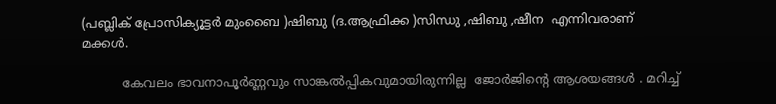(പബ്ലിക് പ്രോസിക്യൂട്ടർ മുംബൈ )ഷിബു (ദ.ആഫ്രിക്ക )സിന്ധു ,ഷിബു ,ഷീന  എന്നിവരാണ് മക്കൾ.

          കേവലം ഭാവനാപൂർണ്ണവും സാങ്കൽപ്പികവുമായിരുന്നില്ല  ജോർജിന്റെ ആശയങ്ങൾ . മറിച്ച്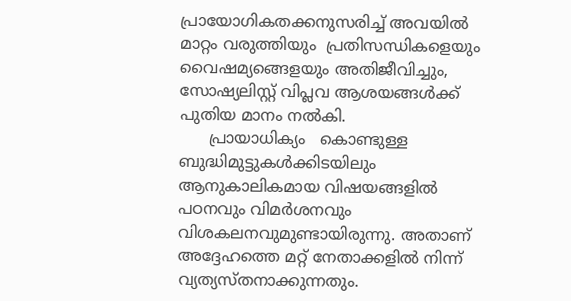പ്രായോഗികതക്കനുസരിച്ച് അവയിൽ മാറ്റം വരുത്തിയും  പ്രതിസന്ധികളെയും  വൈഷമ്യങ്ങെളയും അതിജീവിച്ചും,  സോഷ്യലിസ്റ്റ് വിപ്ലവ ആശയങ്ങൾക്ക് പുതിയ മാനം നൽകി.
      പ്രായാധിക്യം   കൊണ്ടുള്ള ബുദ്ധിമുട്ടുകൾക്കിടയിലും ആനുകാലികമായ വിഷയങ്ങളിൽ പഠനവും വിമർശനവും വിശകലനവുമുണ്ടായിരുന്നു. അതാണ് അദ്ദേഹത്തെ മറ്റ് നേതാക്കളിൽ നിന്ന് വ്യത്യസ്തനാക്കുന്നതും.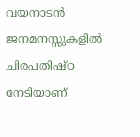വയനാടൻ ജനമനസ്സുകളിൽ ചിരപതിഷ്ഠ നേടിയാണ്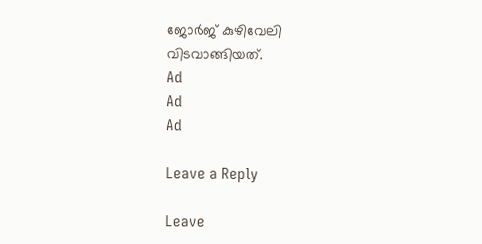ജോർജ് കുഴിവേലി വിടവാങ്ങിയത്.
Ad
Ad
Ad

Leave a Reply

Leave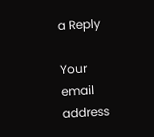a Reply

Your email address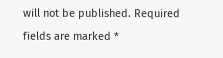will not be published. Required fields are marked *